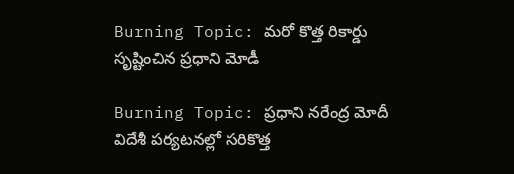Burning Topic: మరో కొత్త రికార్డు సృష్టించిన ప్రధాని మోడీ

Burning Topic: ప్రధాని నరేంద్ర మోదీ విదేశీ పర్యటనల్లో సరికొత్త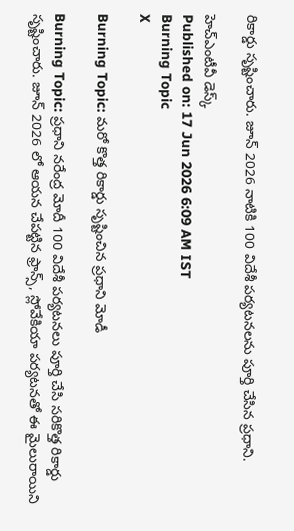రికార్డు సృష్టించారు. జూన్ 2026 నాటికి 100 విదేశీ పర్యటనలను పూర్తి చేసిన ప్రధాని.

హెచ్ఎంటీవీ డెస్క్
Published on: 17 Jun 2026 6:09 AM IST
Burning Topic
X

Burning Topic: మరో కొత్త రికార్డు సృష్టించిన ప్రధాని మోడీ

Burning Topic: ప్రధాని నరేంద్ర మోదీ 100 విదేశీ పర్యటనలు పూర్తి చేసి సరికొత్త రికార్డు సృష్టించారు. జూన్ 2026 లో ఆయన చేపట్టిన ఫ్రాన్స్, స్లోవేకియా పర్యటనతో ఈ మైలురాయిని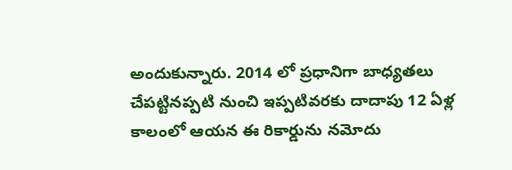అందుకున్నారు. 2014 లో ప్రధానిగా బాధ్యతలు చేపట్టినప్పటి నుంచి ఇప్పటివరకు దాదాపు 12 ఏళ్ల కాలంలో ఆయన ఈ రికార్డును నమోదు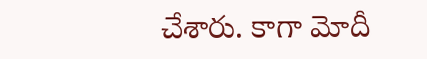చేశారు. కాగా మోదీ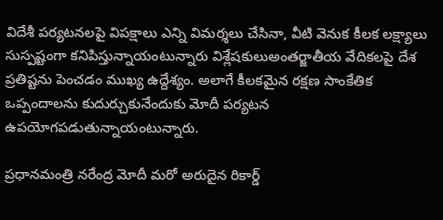విదేశీ పర్యటనలపై విపక్షాలు ఎన్ని విమర్శలు చేసినా, వీటి వెనుక కీలక లక్ష్యాలు సుస్పష్టంగా కనిపిస్తున్నాయంటున్నారు విశ్లేషకులుఅంతర్జాతీయ వేదికలపై దేశ ప్రతిష్టను పెంచడం ముఖ్య ఉద్దేశ్యం. అలాగే కీలకమైన రక్షణ సాంకేతిక ఒప్పందాలను కుదుర్చుకునేందుకు మోదీ పర్యటన ఉపయోగపడుతున్నాయంటున్నారు.

ప్రధానమంత్రి నరేంద్ర మోదీ మరో అరుదైన రికార్డ్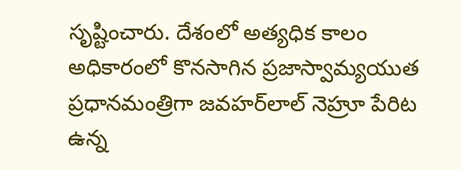సృష్టించారు. దేశంలో అత్యధిక కాలం అధికారంలో కొనసాగిన ప్రజాస్వామ్యయుత ప్రధానమంత్రిగా జవహర్‌లాల్ నెహ్రూ పేరిట ఉన్న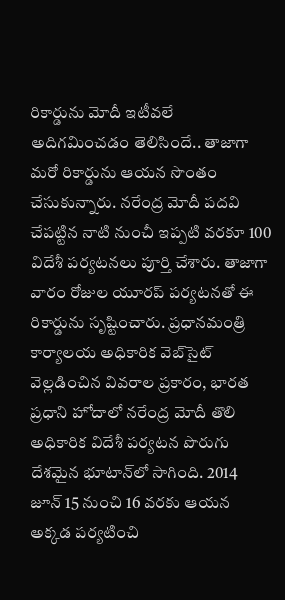రికార్డును మోదీ ఇటీవలే అదిగమించడం తెలిసిందే.. తాజాగా మరో రికార్డును ఆయన సొంతం చేసుకున్నారు. నరేంద్ర మోదీ పదవి చేపట్టిన నాటి నుంచీ ఇప్పటి వరకూ 100 విదేశీ పర్యటనలు పూర్తి చేశారు. తాజాగా వారం రోజుల యూరప్‌ పర్యటనతో ఈ రికార్డును సృష్టించారు. ప్రధానమంత్రి కార్యాలయ అధికారిక వెబ్‌సైట్ వెల్లడించిన వివరాల ప్రకారం, భారత ప్రధాని హోదాలో నరేంద్ర మోదీ తొలి అధికారిక విదేశీ పర్యటన పొరుగు దేశమైన భూటాన్‌లో సాగింది. 2014 జూన్ 15 నుంచి 16 వరకు ఆయన అక్కడ పర్యటించి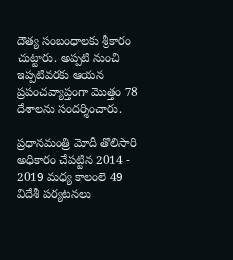దౌత్య సంబంధాలకు శ్రీకారం చుట్టారు. అప్పటి నుంచి ఇప్పటివరకు ఆయన ప్రపంచవ్యాప్తంగా మొత్తం 78 దేశాలను సందర్శించారు.

ప్రధానమంత్రి మోదీ తొలిసారి అధికారం చేపట్టిన 2014 - 2019 మధ్య కాలంలె 49 విదేశీ పర్యటనలు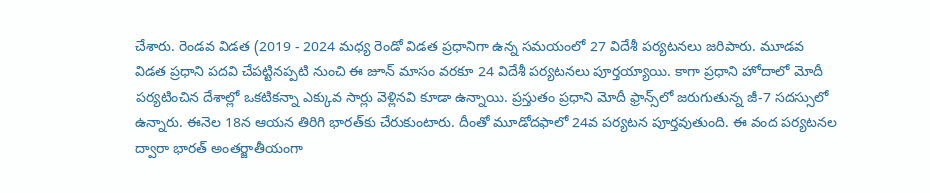చేశారు. రెండవ విడత (2019 - 2024 మధ్య రెండో విడత ప్రధానిగా ఉన్న సమయంలో 27 విదేశీ పర్యటనలు జరిపారు. మూడవ విడత ప్రధాని పదవి చేపట్టినప్పటి నుంచి ఈ జూన్ మాసం వరకూ 24 విదేశీ పర్యటనలు పూర్తయ్యాయి. కాగా ప్రధాని హోదాలో మోదీ పర్యటించిన దేశాల్లో ఒకటికన్నా ఎక్కువ సార్లు వెళ్లినవి కూడా ఉన్నాయి. ప్రస్తుతం ప్రధాని మోదీ ఫ్రాన్స్‌లో జరుగుతున్న జీ-7 సదస్సులో ఉన్నారు. ఈనెల 18న ఆయన తిరిగి భారత్‌కు చేరుకుంటారు. దీంతో మూడోదఫాలో 24వ పర్యటన పూర్తవుతుంది. ఈ వంద పర్యటనల ద్వారా భారత్ అంతర్జాతీయంగా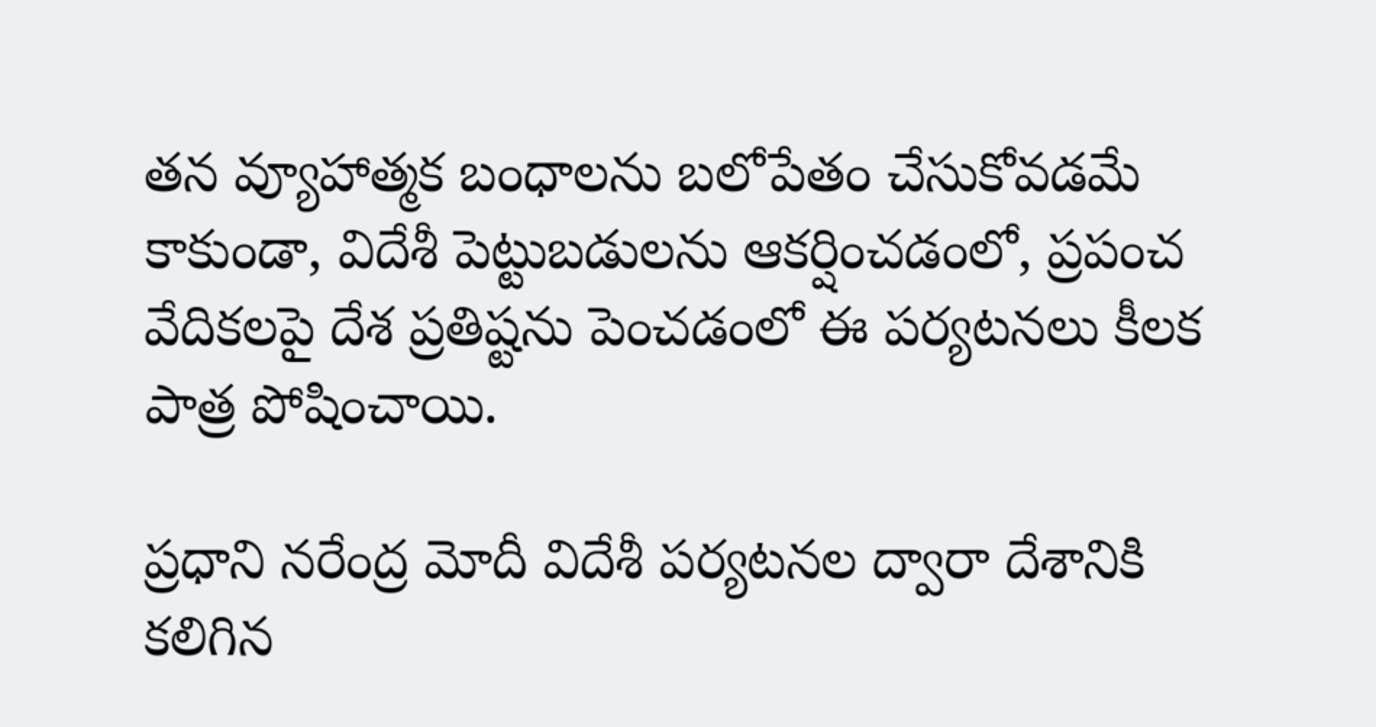తన వ్యూహాత్మక బంధాలను బలోపేతం చేసుకోవడమే కాకుండా, విదేశీ పెట్టుబడులను ఆకర్షించడంలో, ప్రపంచ వేదికలపై దేశ ప్రతిష్టను పెంచడంలో ఈ పర్యటనలు కీలక పాత్ర పోషించాయి.

ప్రధాని నరేంద్ర మోదీ విదేశీ పర్యటనల ద్వారా దేశానికి కలిగిన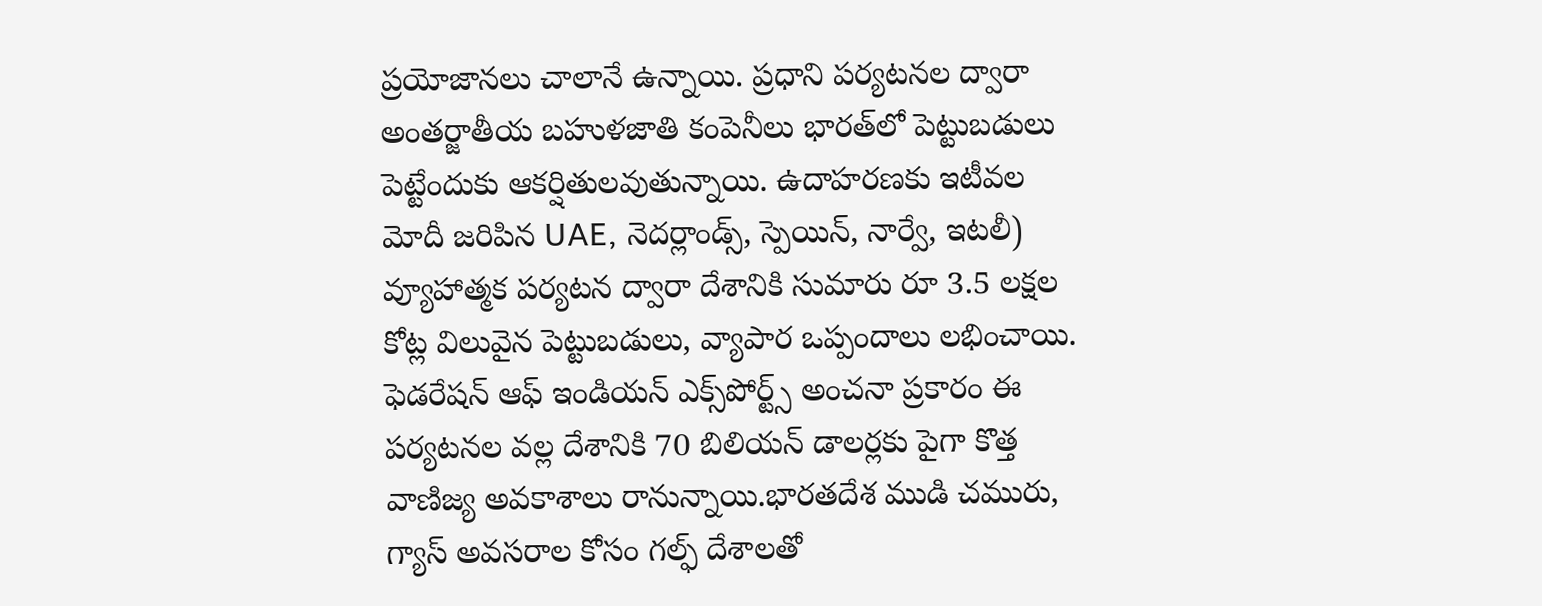ప్రయోజానలు చాలానే ఉన్నాయి. ప్రధాని పర్యటనల ద్వారా అంతర్జాతీయ బహుళజాతి కంపెనీలు భారత్‌లో పెట్టుబడులు పెట్టేందుకు ఆకర్షితులవుతున్నాయి. ఉదాహరణకు ఇటీవల మోదీ జరిపిన UAE, నెదర్లాండ్స్, స్పెయిన్, నార్వే, ఇటలీ) వ్యూహాత్మక పర్యటన ద్వారా దేశానికి సుమారు రూ 3.5 లక్షల కోట్ల విలువైన పెట్టుబడులు, వ్యాపార ఒప్పందాలు లభించాయి. ఫెడరేషన్ ఆఫ్ ఇండియన్ ఎక్స్‌పోర్ట్స్ అంచనా ప్రకారం ఈ పర్యటనల వల్ల దేశానికి 70 బిలియన్ డాలర్లకు పైగా కొత్త వాణిజ్య అవకాశాలు రానున్నాయి.భారతదేశ ముడి చమురు, గ్యాస్ అవసరాల కోసం గల్ఫ్ దేశాలతో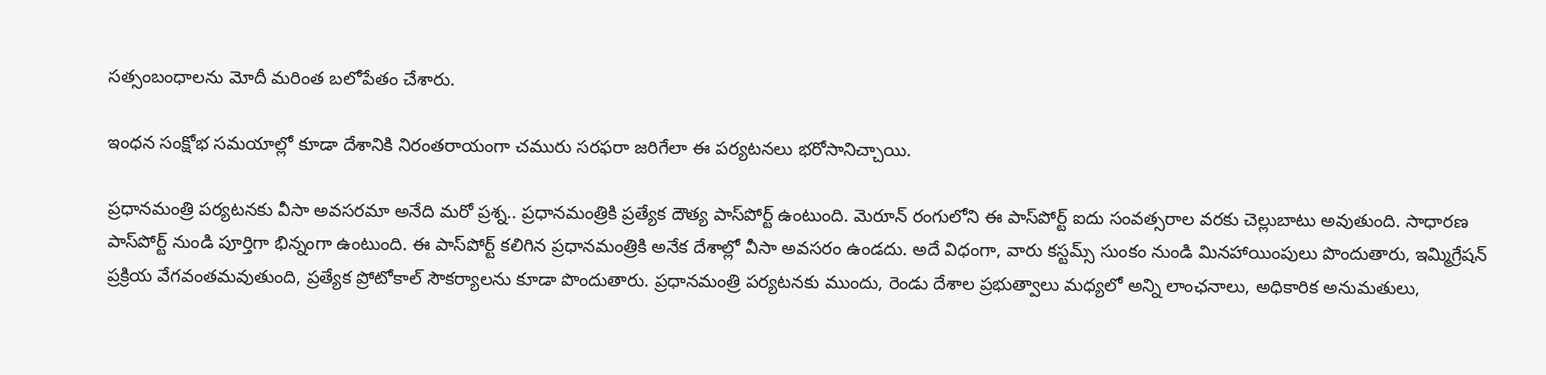సత్సంబంధాలను మోదీ మరింత బలోపేతం చేశారు.

ఇంధన సంక్షోభ సమయాల్లో కూడా దేశానికి నిరంతరాయంగా చమురు సరఫరా జరిగేలా ఈ పర్యటనలు భరోసానిచ్చాయి.

ప్రధానమంత్రి పర్యటనకు వీసా అవసరమా అనేది మరో ప్రశ్న.. ప్రధానమంత్రికి ప్రత్యేక దౌత్య పాస్‌పోర్ట్ ఉంటుంది. మెరూన్ రంగులోని ఈ పాస్‌పోర్ట్ ఐదు సంవత్సరాల వరకు చెల్లుబాటు అవుతుంది. సాధారణ పాస్‌పోర్ట్ నుండి పూర్తిగా భిన్నంగా ఉంటుంది. ఈ పాస్‌పోర్ట్ కలిగిన ప్రధానమంత్రికి అనేక దేశాల్లో వీసా అవసరం ఉండదు. అదే విధంగా, వారు కస్టమ్స్ సుంకం నుండి మినహాయింపులు పొందుతారు, ఇమ్మిగ్రేషన్ ప్రక్రియ వేగవంతమవుతుంది, ప్రత్యేక ప్రోటోకాల్ సౌకర్యాలను కూడా పొందుతారు. ప్రధానమంత్రి పర్యటనకు ముందు, రెండు దేశాల ప్రభుత్వాలు మధ్యలో అన్ని లాంఛనాలు, అధికారిక అనుమతులు,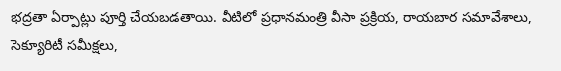భద్రతా ఏర్పాట్లు పూర్తి చేయబడతాయి. వీటిలో ప్రధానమంత్రి వీసా ప్రక్రియ, రాయబార సమావేశాలు, సెక్యూరిటీ సమీక్షలు,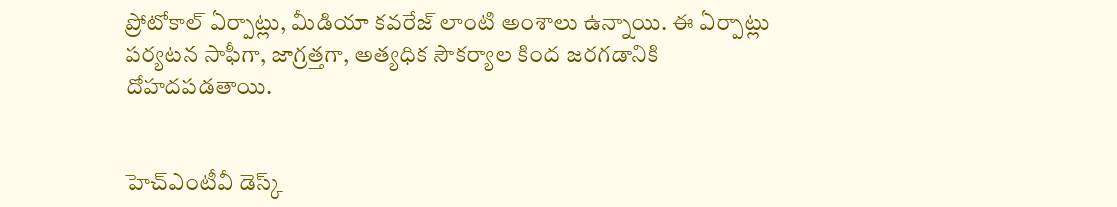ప్రోటోకాల్ ఏర్పాట్లు, మీడియా కవరేజ్ లాంటి అంశాలు ఉన్నాయి. ఈ ఏర్పాట్లు పర్యటన సాఫీగా, జాగ్రత్తగా, అత్యధిక సౌకర్యాల కింద జరగడానికి దోహదపడతాయి.


హెచ్ఎంటీవీ డెస్క్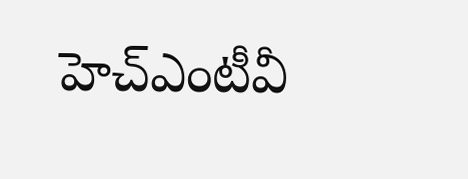హెచ్ఎంటీవీ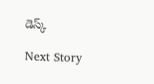డెస్క్

Next Story